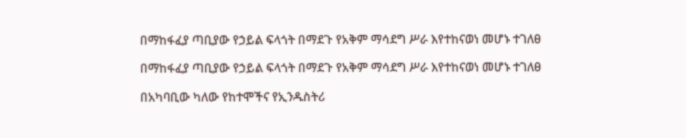በማከፋፈያ ጣቢያው የኃይል ፍላጎት በማደጉ የአቅም ማሳደግ ሥራ እየተከናወነ መሆኑ ተገለፀ

በማከፋፈያ ጣቢያው የኃይል ፍላጎት በማደጉ የአቅም ማሳደግ ሥራ እየተከናወነ መሆኑ ተገለፀ

በአካባቢው ካለው የከተሞችና የኢንዱስትሪ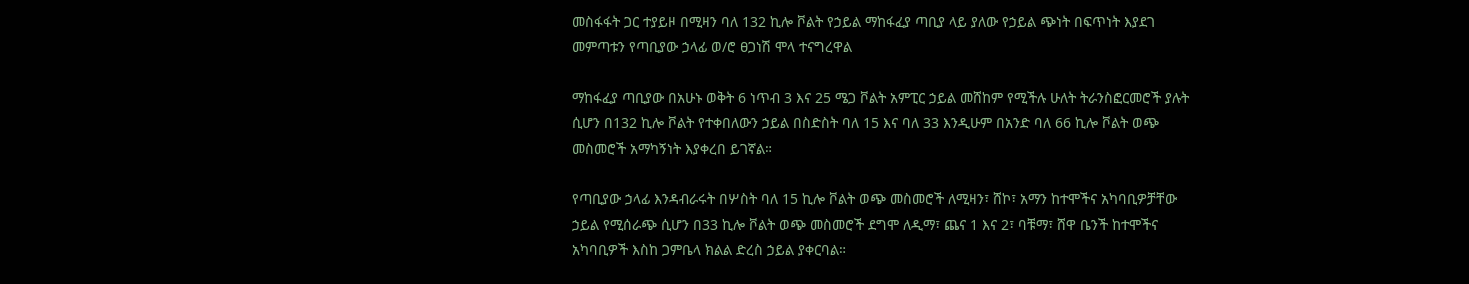መስፋፋት ጋር ተያይዞ በሚዛን ባለ 132 ኪሎ ቮልት የኃይል ማከፋፈያ ጣቢያ ላይ ያለው የኃይል ጭነት በፍጥነት እያደገ መምጣቱን የጣቢያው ኃላፊ ወ/ሮ ፀጋነሽ ሞላ ተናግረዋል

ማከፋፈያ ጣቢያው በአሁኑ ወቅት 6 ነጥብ 3 እና 25 ሜጋ ቮልት አምፒር ኃይል መሸከም የሚችሉ ሁለት ትራንስፎርመሮች ያሉት ሲሆን በ132 ኪሎ ቮልት የተቀበለውን ኃይል በስድስት ባለ 15 እና ባለ 33 እንዲሁም በአንድ ባለ 66 ኪሎ ቮልት ወጭ መስመሮች አማካኝነት እያቀረበ ይገኛል።

የጣቢያው ኃላፊ እንዳብራሩት በሦስት ባለ 15 ኪሎ ቮልት ወጭ መስመሮች ለሚዛን፣ ሸኮ፣ አማን ከተሞችና አካባቢዎቻቸው ኃይል የሚሰራጭ ሲሆን በ33 ኪሎ ቮልት ወጭ መስመሮች ደግሞ ለዲማ፣ ጨና 1 እና 2፣ ባቹማ፣ ሸዋ ቤንች ከተሞችና አካባቢዎች እስከ ጋምቤላ ክልል ድረስ ኃይል ያቀርባል።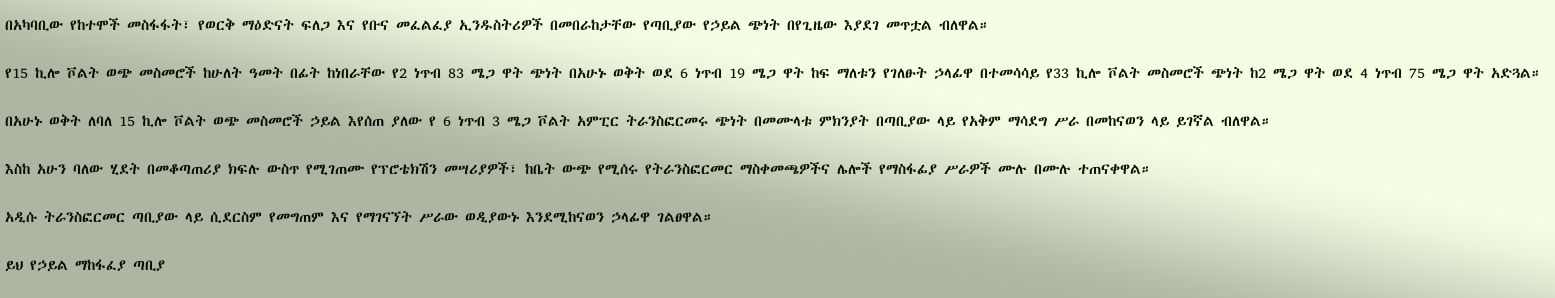በአካባቢው የከተሞች መስፋፋት፣ የወርቅ ማዕድናት ፍለጋ እና የቡና መፈልፈያ ኢንዱስትሪዎች በመበራከታቸው የጣቢያው የኃይል ጭነት በየጊዜው እያደገ መጥቷል ብለዋል።

የ15 ኪሎ ቮልት ወጭ መስመሮች ከሁለት ዓመት በፊት ከነበራቸው የ2 ነጥብ 83 ሜጋ ዋት ጭነት በአሁኑ ወቅት ወደ 6 ነጥብ 19 ሜጋ ዋት ከፍ ማለቱን የገለፁት ኃላፊዋ በተመሳሳይ የ33 ኪሎ ቮልት መስመሮች ጭነት ከ2 ሜጋ ዋት ወደ 4 ነጥብ 75 ሜጋ ዋት አድጓል።

በአሁኑ ወቅት ለባለ 15 ኪሎ ቮልት ወጭ መስመሮች ኃይል እየሰጠ ያለው የ 6 ነጥብ 3 ሜጋ ቮልት አምፒር ትራንስፎርመሩ ጭነት በመሙላቱ ምክንያት በጣቢያው ላይ የአቅም ማሳደግ ሥራ በመከናወን ላይ ይገኛል ብለዋል።

እስከ አሁን ባለው ሂደት በመቆጣጠሪያ ክፍሉ ውስጥ የሚገጠሙ የፕሮቴክሽን መሣሪያዎች፣ ከቤት ውጭ የሚሰሩ የትራንስፎርመር ማስቀመጫዎችና ሌሎች የማስፋፊያ ሥራዎች ሙሉ በሙሉ ተጠናቀዋል።

አዲሱ ትራንስፎርመር ጣቢያው ላይ ሲደርስም የመግጠም እና የማገናኘት ሥራው ወዲያውኑ እንደሚከናወን ኃላፊዋ ገልፀዋል።

ይህ የኃይል ማከፋፈያ ጣቢያ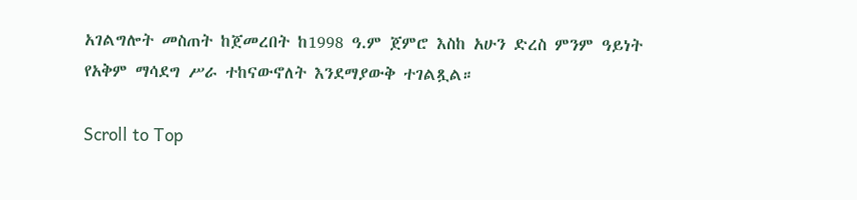አገልግሎት መስጠት ከጀመረበት ከ1998 ዓ.ም ጀምሮ እስከ አሁን ድረስ ምንም ዓይነት የአቅም ማሳደግ ሥራ ተከናውኖለት እንደማያውቅ ተገልጿል።

Scroll to Top